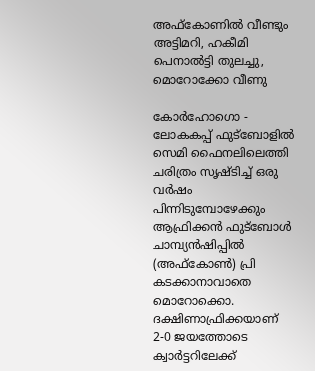അഫ്‌കോണില്‍ വീണ്ടും അട്ടിമറി, ഹകീമി  പെനാല്‍ട്ടി തുലച്ചു, മൊറോക്കോ വീണു

കോര്‍ഹോഗൊ - ലോകകപ്പ് ഫുട്‌ബോളില്‍ സെമി ഫൈനലിലെത്തി ചരിത്രം സൃഷ്ടിച്ച് ഒരു വര്‍ഷം പിന്നിടുമ്പോഴേക്കും ആഫ്രിക്കന്‍ ഫുട്‌ബോള്‍ ചാമ്പ്യന്‍ഷിപ്പില്‍ (അഫ്‌കോണ്‍) പ്രി കടക്കാനാവാതെ മൊറോക്കൊ. ദക്ഷിണാഫ്രിക്കയാണ് 2-0 ജയത്തോടെ ക്വാര്‍ട്ടറിലേക്ക്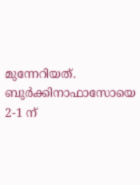മുന്നേറിയത്. ബുര്‍ക്കിനാഫാസോയെ 2-1 ന്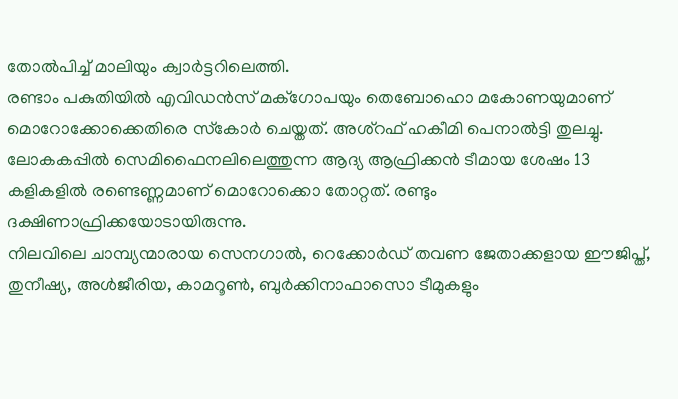തോല്‍പിച്ച് മാലിയും ക്വാര്‍ട്ടറിലെത്തി.
രണ്ടാം പകുതിയില്‍ എവിഡന്‍സ് മക്‌ഗോപയും തെബോഹൊ മകോണയുമാണ് മൊറോക്കോക്കെതിരെ സ്‌കോര്‍ ചെയ്തത്. അശ്‌റഫ് ഹകീമി പെനാല്‍ട്ടി തുലച്ചു. ലോകകപ്പില്‍ സെമിഫൈനലിലെത്തുന്ന ആദ്യ ആഫ്രിക്കന്‍ ടീമായ ശേഷം 13 കളികളില്‍ രണ്ടെണ്ണമാണ് മൊറോക്കൊ തോറ്റത്. രണ്ടും ദക്ഷിണാഫ്രിക്കയോടായിരുന്നു.
നിലവിലെ ചാമ്പ്യന്മാരായ സെനഗാല്‍, റെക്കോര്‍ഡ് തവണ ജേതാക്കളായ ഈജിപ്ത്, തുനീഷ്യ, അള്‍ജീരിയ, കാമറൂണ്‍, ബുര്‍ക്കിനാഫാസൊ ടീമുകളും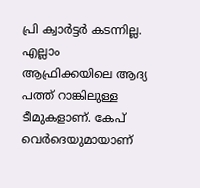പ്രി ക്വാര്‍ട്ടര്‍ കടന്നില്ല. എല്ലാം ആഫ്രിക്കയിലെ ആദ്യ പത്ത് റാങ്കിലുള്ള ടീമുകളാണ്. കേപ് വെര്‍ദെയുമായാണ്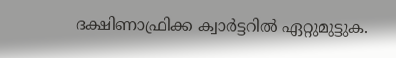ദക്ഷിണാഫ്രിക്ക ക്വാര്‍ട്ടറില്‍ ഏറ്റുമുട്ടുക.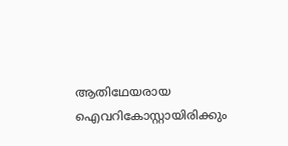ആതിഥേയരായ ഐവറികോസ്റ്റായിരിക്കും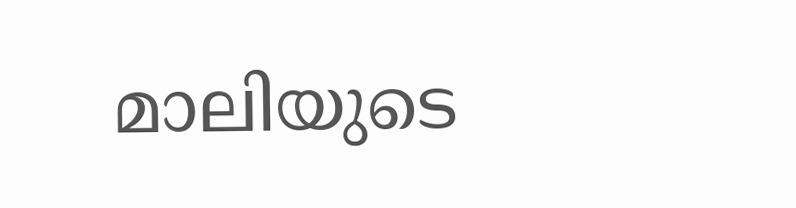മാലിയുടെ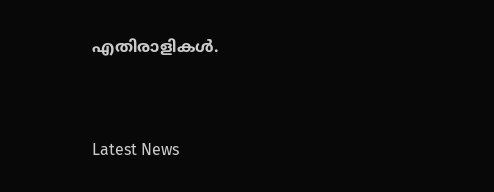എതിരാളികള്‍.


Latest News